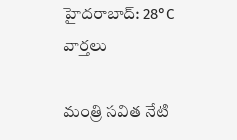హైదరాబాద్: 28°C
వార్తలు

మంత్రి సవిత నేటి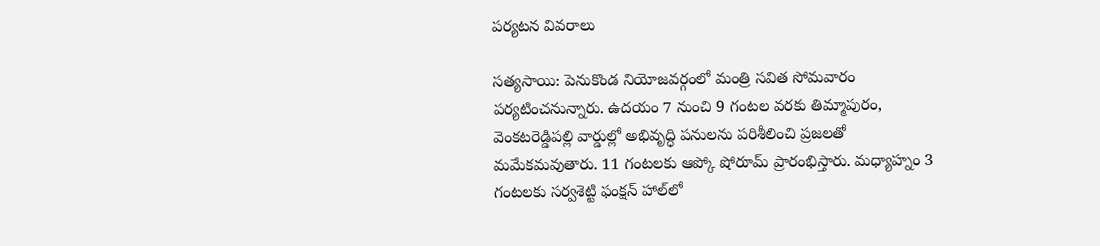పర్యటన వివరాలు

సత్యసాయి: పెనుకొండ నియోజవర్గంలో మంత్రి సవిత సోమవారం పర్యటించనున్నారు. ఉదయం 7 నుంచి 9 గంటల వరకు తిమ్మాపురం, వెంకటరెడ్డిపల్లి వార్డుల్లో అభివృద్ధి పనులను పరిశీలించి ప్రజలతో మమేకమవుతారు. 11 గంటలకు ఆప్కో షోరూమ్ ప్రారంభిస్తారు. మధ్యాహ్నం 3 గంటలకు సర్వశెట్టి ఫంక్షన్ హాల్‌లో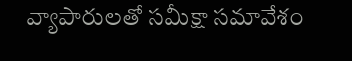వ్యాపారులతో సమీక్షా సమావేశం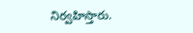నిర్వహిస్తారు.